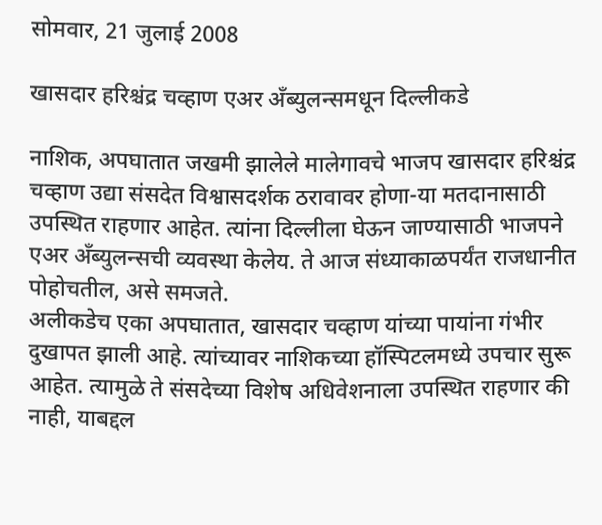सोमवार, 21 जुलाई 2008

खासदार हरिश्चंद्र चव्हाण एअर अँब्युलन्समधून दिल्लीकडे

नाशिक, अपघातात जखमी झालेले मालेगावचे भाजप खासदार हरिश्चंद्र चव्हाण उद्या संसदेत विश्वासदर्शक ठरावावर होणा-या मतदानासाठी उपस्थित राहणार आहेत. त्यांना दिल्लीला घेऊन जाण्यासाठी भाजपने एअर अँब्युलन्सची व्यवस्था केलेय. ते आज संध्याकाळपर्यंत राजधानीत पोहोचतील, असे समजते.
अलीकडेच एका अपघातात, खासदार चव्हाण यांच्या पायांना गंभीर दुखापत झाली आहे. त्यांच्यावर नाशिकच्या हॉस्पिटलमध्ये उपचार सुरू आहेत. त्यामुळे ते संसदेच्या विशेष अधिवेशनाला उपस्थित राहणार की नाही, याबद्दल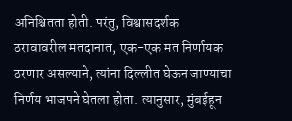अनिश्चितता होती. परंतु, विश्वासदर्शक ठरावावरील मतदानात, एक-एक मत निर्णायक ठरणार असल्याने, त्यांना दिल्लीत घेऊन जाण्याचा निर्णय भाजपने घेतला होता. त्यानुसार, मुंबईहून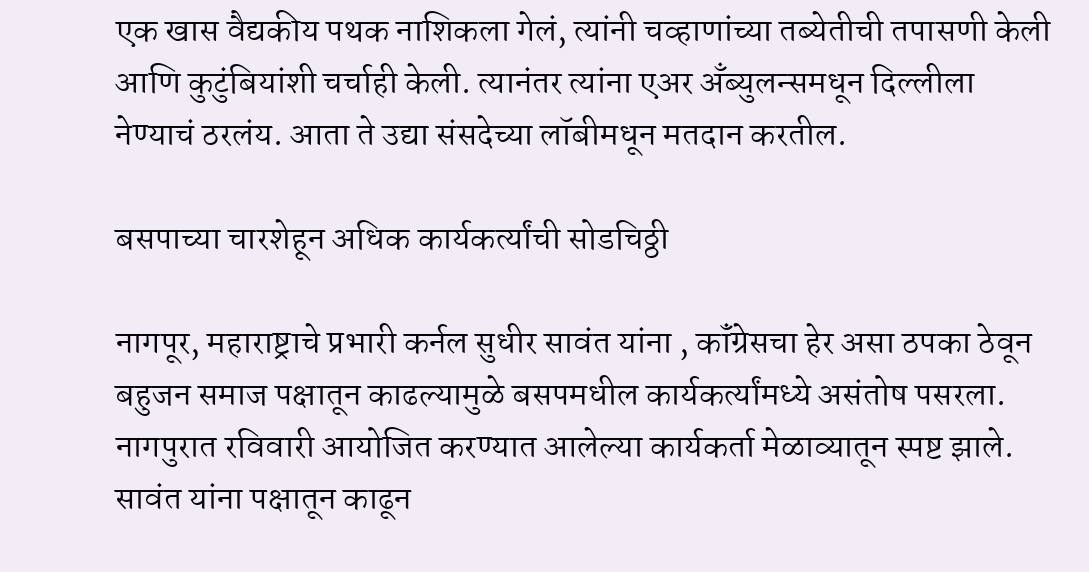एक खास वैद्यकीय पथक नाशिकला गेलं, त्यांनी चव्हाणांच्या तब्येतीची तपासणी केली आणि कुटुंबियांशी चर्चाही केली. त्यानंतर त्यांना एअर अँब्युलन्समधून दिल्लीला नेण्याचं ठरलंय. आता ते उद्या संसदेच्या लॉबीमधून मतदान करतील.

बसपाच्या चारशेहून अधिक कार्यकर्त्यांची सोडचिठ्ठी

नागपूर, महाराष्ट्राचे प्रभारी कर्नल सुधीर सावंत यांना , कॉंग्रेसचा हेर असा ठपका ठेवून बहुजन समाज पक्षातून काढल्यामुळे बसपमधील कार्यकर्त्यांमध्ये असंतोष पसरला. नागपुरात रविवारी आयोजित करण्यात आलेल्या कार्यकर्ता मेळाव्यातून स्पष्ट झाले.
सावंत यांना पक्षातून काढून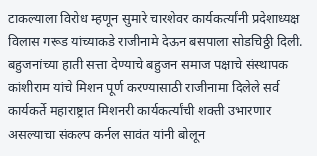टाकल्याला विरोध म्हणून सुमारे चारशेवर कार्यकर्त्यांनी प्रदेशाध्यक्ष विलास गरूड यांच्याकडे राजीनामे देऊन बसपाला सोडचिठ्ठी दिली.
बहुजनांच्या हाती सत्ता देण्याचे बहुजन समाज पक्षाचे संस्थापक कांशीराम यांचे मिशन पूर्ण करण्यासाठी राजीनामा दिलेले सर्व कार्यकर्ते महाराष्ट्रात मिशनरी कार्यकर्त्यांची शक्ती उभारणार असल्याचा संकल्प कर्नल सावंत यांनी बोलून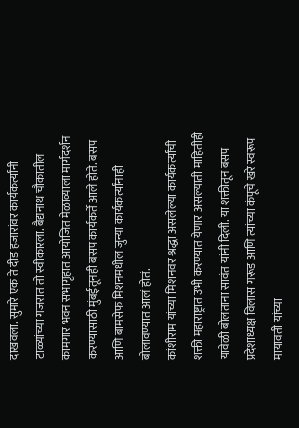दाखवला. सुमारे एक ते दीड हजारांवर कार्यकर्त्यांनी टाळ्यांच्या गजरात तो स्वीकारला. बैद्यनाथ चौकातील कामगार भवन सभागृहात आयोजित मेळाव्याला मार्गदर्शन करण्यासाठी मुंबईतूनही बसप कार्यकर्ते आले होते. बसप आणि बामसेफ मिशनमधील जुन्या कार्यकर्त्यांनाही बोलावण्यात आलं होतं.
कांशीराम यांच्या मिशनवर श्रद्धा असलेल्या कार्यकर्त्यांची शक्ती महाराष्ट्रात उभी करण्यात येणार असल्याती माहितीही यावेळी बोलताना सावंत यांनी दिली. या शक्तीतून बसप प्रदेशाध्यक्ष विलास गरूड आणि त्यांच्या कंपूचे खरे स्वरूप मायावती यांच्या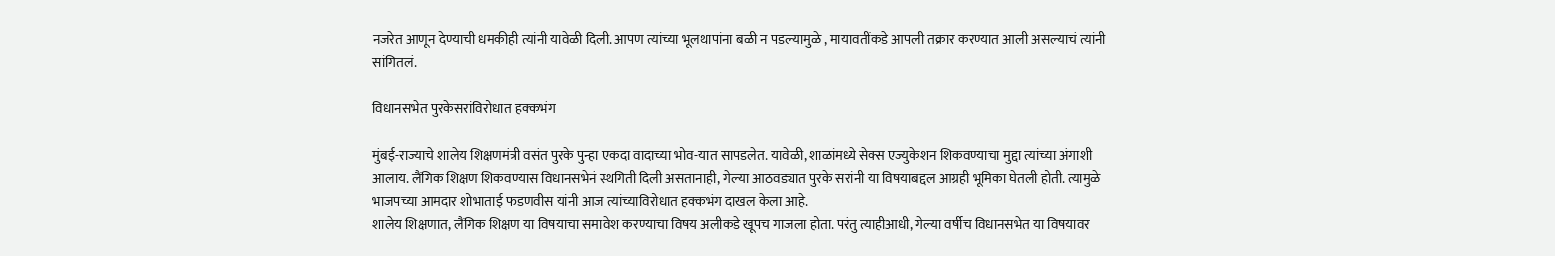नजरेत आणून देण्याची धमकीही त्यांनी यावेळी दिली. आपण त्यांच्या भूलथापांना बळी न पडल्यामुळे , मायावतींकडे आपली तक्रार करण्यात आली असल्याचं त्यांनी सांगितलं.

विधानसभेत पुरकेसरांविरोधात हक्कभंग

मुंबई-राज्याचे शालेय शिक्षणमंत्री वसंत पुरके पुन्हा एकदा वादाच्या भोव-यात सापडलेत. यावेळी, शाळांमध्ये सेक्स एज्युकेशन शिकवण्याचा मुद्दा त्यांच्या अंगाशी आलाय. लैंगिक शिक्षण शिकवण्यास विधानसभेनं स्थगिती दिली असतानाही, गेल्या आठवड्यात पुरके सरांनी या विषयाबद्दल आग्रही भूमिका घेतली होती. त्यामुळे भाजपच्या आमदार शोभाताई फडणवीस यांनी आज त्यांच्याविरोधात हक्कभंग दाखल केला आहे.
शालेय शिक्षणात, लैंगिक शिक्षण या विषयाचा समावेश करण्याचा विषय अलीकडे खूपच गाजला होता. परंतु त्याहीआधी, गेल्या वर्षीच विधानसभेत या विषयावर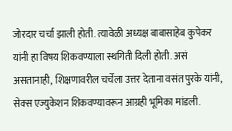जोरदार चर्चा झाली होती. त्यावेळी अध्यक्ष बाबासाहेब कुपेकर यांनी हा विषय शिकवण्याला स्थगिती दिली होती. असं असतानाही, शिक्षणावरील चर्चेला उत्तर देताना वसंत पुरके यांनी, सेक्स एज्युकेशन शिकवण्यावरून आग्रही भूमिका मांडली.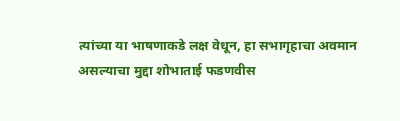त्यांच्या या भाषणाकडे लक्ष वेधून, हा सभागृहाचा अवमान असल्याचा मुद्दा शोभाताई फडणवीस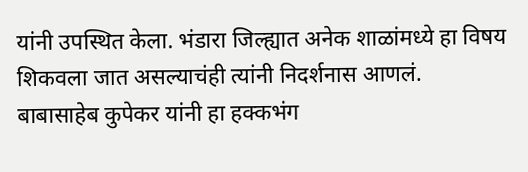यांनी उपस्थित केला. भंडारा जिल्ह्यात अनेक शाळांमध्ये हा विषय शिकवला जात असल्याचंही त्यांनी निदर्शनास आणलं.
बाबासाहेब कुपेकर यांनी हा हक्कभंग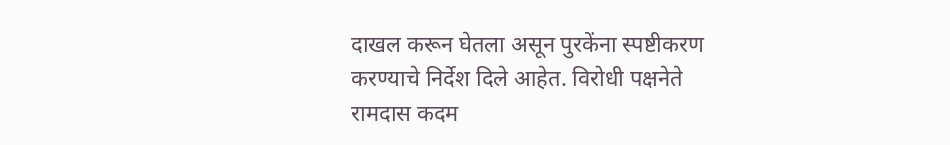दाखल करून घेतला असून पुरकेंना स्पष्टीकरण करण्याचे निर्देश दिले आहेत. विरोधी पक्षनेते रामदास कदम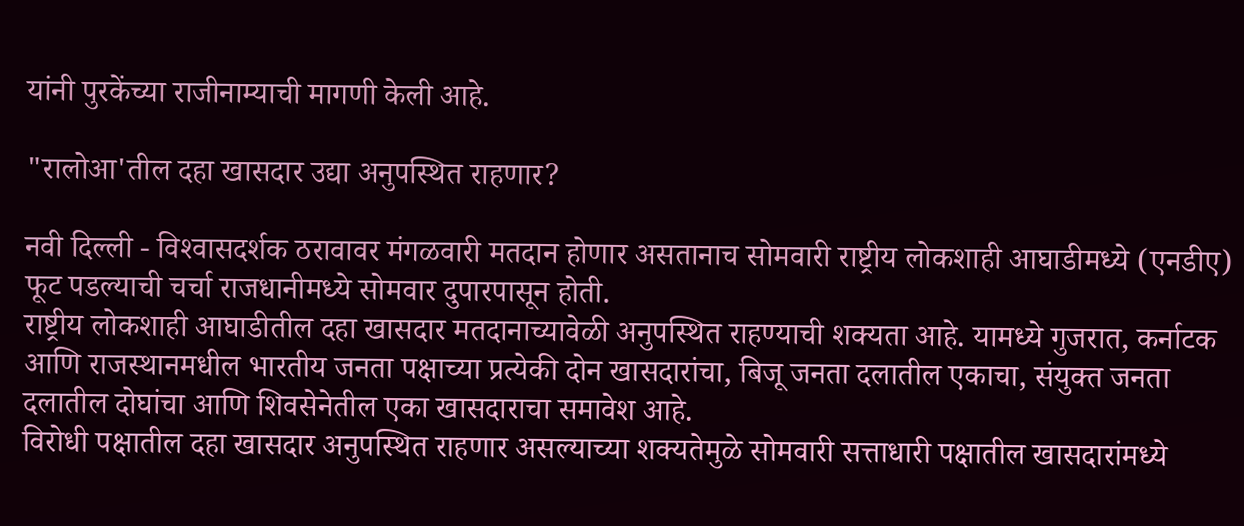यांनी पुरकेंच्या राजीनाम्याची मागणी केली आहे.

"रालोआ'तील दहा खासदार उद्या अनुपस्थित राहणार?

नवी दिल्ली - विश्‍वासदर्शक ठरावावर मंगळवारी मतदान होणार असतानाच सोमवारी राष्ट्रीय लोकशाही आघाडीमध्ये (एनडीए) फूट पडल्याची चर्चा राजधानीमध्ये सोमवार दुपारपासून होती.
राष्ट्रीय लोकशाही आघाडीतील दहा खासदार मतदानाच्यावेळी अनुपस्थित राहण्याची शक्‍यता आहे. यामध्ये गुजरात, कर्नाटक आणि राजस्थानमधील भारतीय जनता पक्षाच्या प्रत्येकी दोन खासदारांचा, बिजू जनता दलातील एकाचा, संयुक्त जनता दलातील दोघांचा आणि शिवसेनेतील एका खासदाराचा समावेश आहे.
विरोधी पक्षातील दहा खासदार अनुपस्थित राहणार असल्याच्या शक्‍यतेमुळे सोमवारी सत्ताधारी पक्षातील खासदारांमध्ये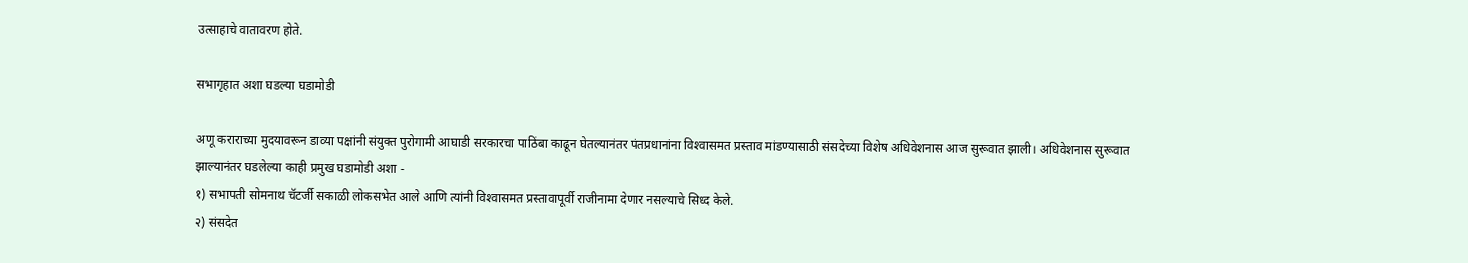उत्साहाचे वातावरण होते.

सभागृहात अशा घडल्‍या घडामोडी

अणू कराराच्‍या मुदयावरून डाव्‍या पक्षांनी संयुक्त पुरोगामी आघाडी सरकारचा पाठिंबा काढून घेतल्‍यानंतर पंतप्रधानांना विश्‍वासमत प्रस्‍ताव मांडण्‍यासाठी संसदेच्‍या विशेष अधिवेशनास आज सुरूवात झाली। अधिवेशनास सुरूवात झाल्‍यानंतर घडलेल्‍या काही प्रमुख घडामोडी अशा -
१) सभापती सोमनाथ चॅटर्जी सकाळी लोकसभेत आले आणि त्‍यांनी विश्‍वासमत प्रस्‍तावापूर्वी राजीनामा देणार नसल्‍याचे सिध्‍द केले.
२) संसदेत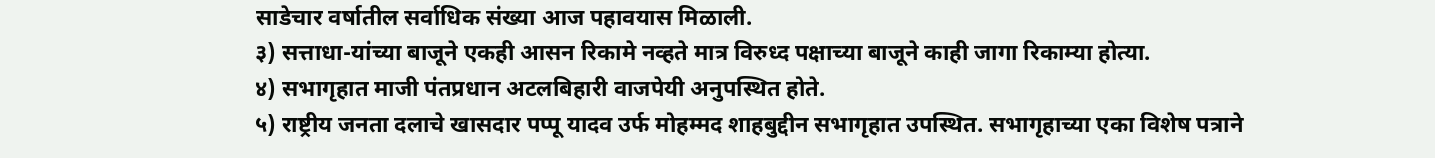साडेचार वर्षातील सर्वाधिक संख्‍या आज पहावयास मिळाली.
३) सत्ताधा-यांच्‍या बाजूने एकही आसन रिकामे नव्‍हते मात्र विरुध्‍द पक्षाच्‍या बाजूने काही जागा रिकाम्‍या होत्‍या.
४) सभागृहात माजी पंतप्रधान अटलबिहारी वाजपेयी अनुपस्थित होते.
५) राष्ट्रीय जनता दलाचे खासदार पप्पू यादव उर्फ मोहम्मद शाहबुद्दीन सभागृहात उपस्थित. सभागृहाच्‍या एका विशेष पत्राने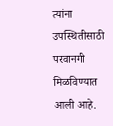त्‍यांना उपस्थितीसाठी परवानगी मिळविण्‍यात आली आहे.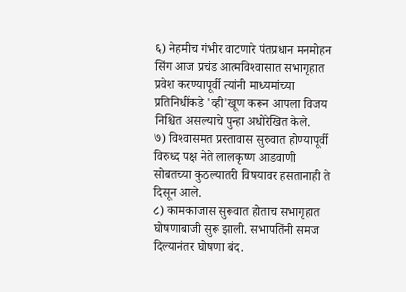६) नेहमीच गंभीर वाटणारे पंतप्रधान मनमोहन सिंग आज प्रचंड आत्‍मविश्‍वासात सभागृहात प्रवेश करण्‍यापूर्वी त्‍यांनी माध्‍यमांच्‍या प्रतिनिधींकडे 'व्‍ही'खूण करून आपला विजय निश्चित असल्‍याचे पुन्‍हा अधोरेखित केले.
७) विश्‍वासमत प्रस्‍तावास सुरुवात होण्‍यापूर्वी विरुध्‍द पक्ष नेते लालकृष्ण आडवाणी सोबतच्‍या कुठल्‍यातरी विषयावर हसतानाही ते दिसून आले.
८) कामकाजास सुरूवात होताच सभागृहात घोषणाबाजी सुरू झाली. सभापतिंनी समज दिल्‍यानंतर घोषणा बंद.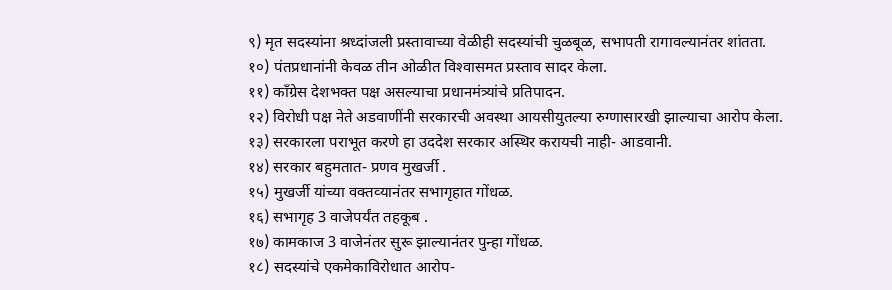९) मृत सदस्‍यांना श्रध्‍दांजली प्रस्‍तावाच्‍या वेळीही सदस्‍यांची चुळबूळ, सभापती रागावल्‍यानंतर शांतता.
१०) पंतप्रधानांनी केवळ तीन ओळीत विश्‍वासमत प्रस्‍ताव सादर केला.
११) कॉंग्रेस देशभक्‍त पक्ष असल्‍याचा प्रधानमंत्र्यांचे प्रतिपादन.
१२) विरोधी पक्ष नेते अडवाणींनी सरकारची अवस्‍था आयसीयुतल्‍या रुग्‍णासारखी झाल्‍याचा आरोप केला.
१३) सरकारला पराभूत करणे हा उददेश सरकार अस्थिर करायची नाही- आडवानी.
१४) सरकार बहुमतात- प्रणव मुखर्जी .
१५) मुखर्जी यांच्‍या वक्‍तव्‍यानंतर सभागृहात गोंधळ.
१६) सभागृह 3 वाजेपर्यंत तहकूब .
१७) कामकाज 3 वाजेनंतर सुरू झाल्‍यानंतर पुन्‍हा गोंधळ.
१८) सदस्‍यांचे एकमेकाविरोधात आरोप-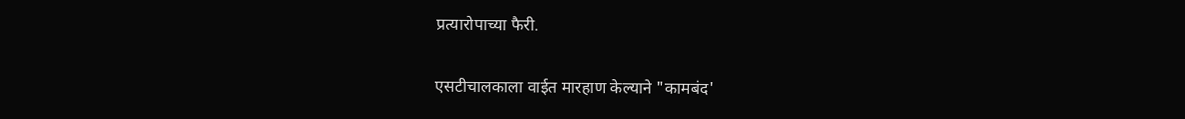प्रत्‍यारोपाच्‍या फैरी.

एसटीचालकाला वाईत मारहाण केल्याने "कामबंद'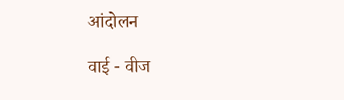आंदोलन

वाई - वीज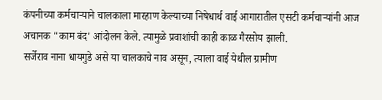कंपनीच्या कर्मचाऱ्याने चालकाला मारहाण केल्याच्या निषेधार्थ वाई आगारातील एसटी कर्मचाऱ्यांनी आज अचानक "काम बंद' आंदोलन केले. त्यामुळे प्रवाशांची काही काळ गैरसोय झाली.
सर्जेराव नाना धायगुडे असे या चालकाचे नाव असून, त्याला वाई येथील ग्रामीण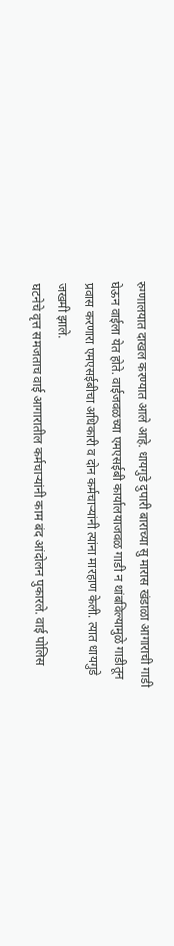रुग्णालयात दाखल करण्यात आले आहे. धायगुडे दुपारी बाराच्या सु मारास खंडाळा आगाराची गाडी घेऊन वाईला येत होते. वाईजवळच्या एमएसईबी कार्यालयाजवळ गाडी न थांबविल्यामुळे गाडीतून प्रवास करणारा एमएसईबीचा अधिकारी व दोन कर्मचाऱ्यांनी त्यांना मारहाण केली. त्यात धायगुडे जखमी झाले.
घटनेचे वृत्त समजताच वाई आगारातील कर्मचाऱ्यांनी काम बंद आंदोलन पुकारले. वाई पोलिस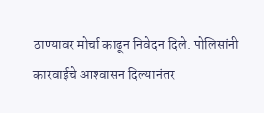ठाण्यावर मोर्चा काढून निवेदन दिले. पोलिसांनी कारवाईचे आश्‍वासन दिल्यानंतर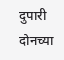दुपारी दोनच्या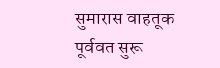सुमारास वाहतूक पूर्ववत सुरू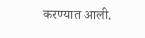करण्यात आली.